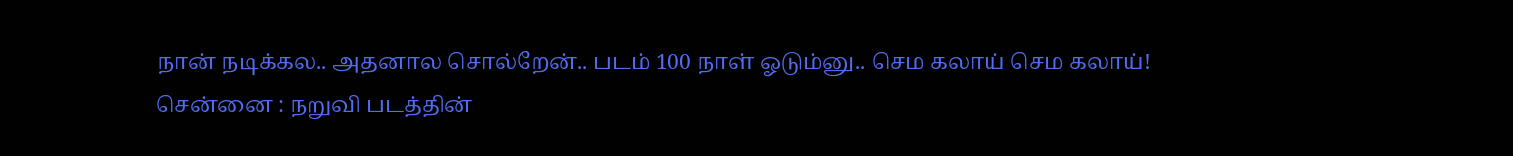நான் நடிக்கல.. அதனால சொல்றேன்.. படம் 100 நாள் ஓடும்னு.. செம கலாய் செம கலாய்!
சென்னை : நறுவி படத்தின்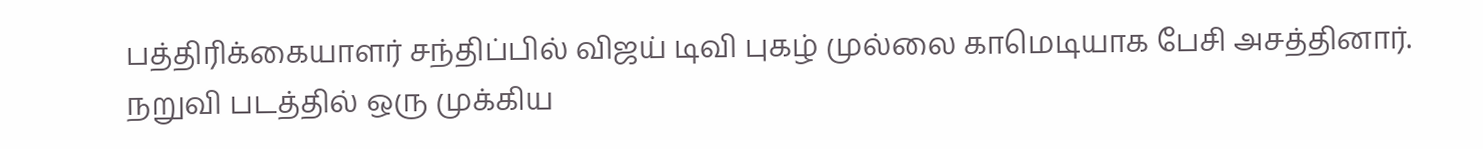பத்திரிக்கையாளர் சந்திப்பில் விஜய் டிவி புகழ் முல்லை காமெடியாக பேசி அசத்தினார்.
நறுவி படத்தில் ஒரு முக்கிய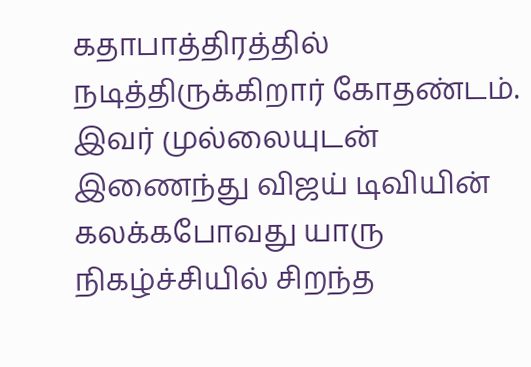கதாபாத்திரத்தில் நடித்திருக்கிறார் கோதண்டம். இவர் முல்லையுடன் இணைந்து விஜய் டிவியின் கலக்கபோவது யாரு நிகழ்ச்சியில் சிறந்த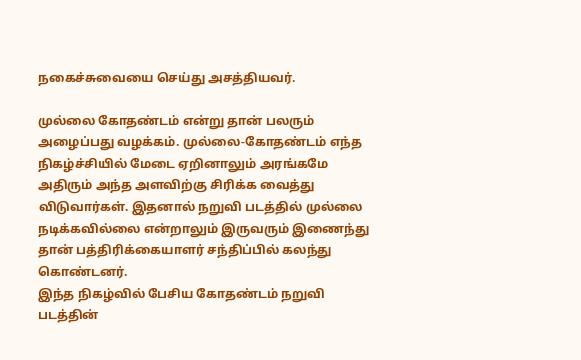நகைச்சுவையை செய்து அசத்தியவர்.

முல்லை கோதண்டம் என்று தான் பலரும் அழைப்பது வழக்கம். முல்லை-கோதண்டம் எந்த நிகழ்ச்சியில் மேடை ஏறினாலும் அரங்கமே அதிரும் அந்த அளவிற்கு சிரிக்க வைத்து விடுவார்கள். இதனால் நறுவி படத்தில் முல்லை நடிக்கவில்லை என்றாலும் இருவரும் இணைந்து தான் பத்திரிக்கையாளர் சந்திப்பில் கலந்து கொண்டனர்.
இந்த நிகழ்வில் பேசிய கோதண்டம் நறுவி படத்தின்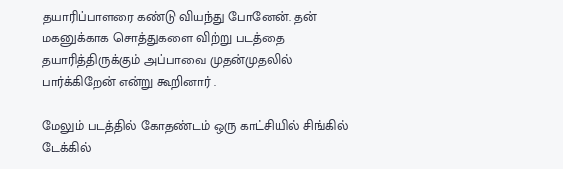தயாரிப்பாளரை கண்டு வியந்து போனேன். தன் மகனுக்காக சொத்துகளை விற்று படத்தை தயாரித்திருக்கும் அப்பாவை முதன்முதலில் பார்க்கிறேன் என்று கூறினார் .

மேலும் படத்தில் கோதண்டம் ஒரு காட்சியில் சிங்கில் டேக்கில்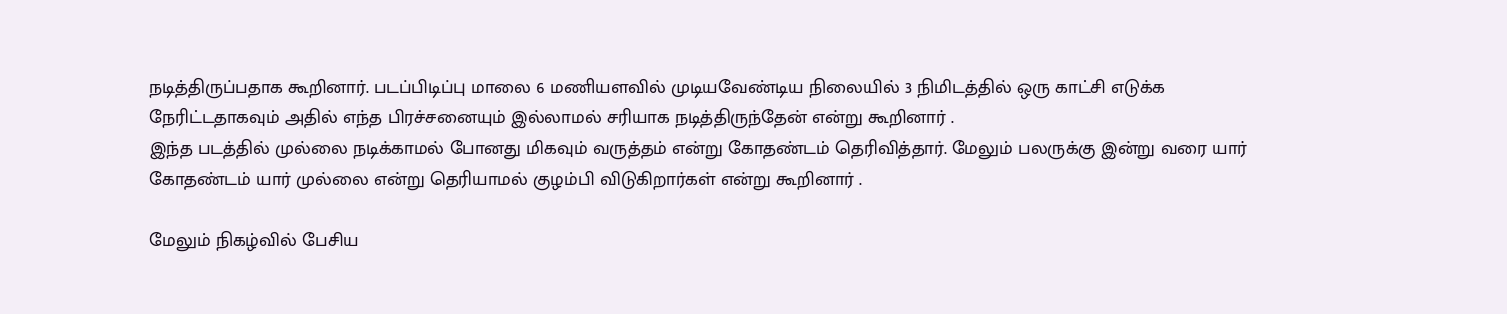நடித்திருப்பதாக கூறினார். படப்பிடிப்பு மாலை 6 மணியளவில் முடியவேண்டிய நிலையில் 3 நிமிடத்தில் ஒரு காட்சி எடுக்க நேரிட்டதாகவும் அதில் எந்த பிரச்சனையும் இல்லாமல் சரியாக நடித்திருந்தேன் என்று கூறினார் .
இந்த படத்தில் முல்லை நடிக்காமல் போனது மிகவும் வருத்தம் என்று கோதண்டம் தெரிவித்தார். மேலும் பலருக்கு இன்று வரை யார் கோதண்டம் யார் முல்லை என்று தெரியாமல் குழம்பி விடுகிறார்கள் என்று கூறினார் .

மேலும் நிகழ்வில் பேசிய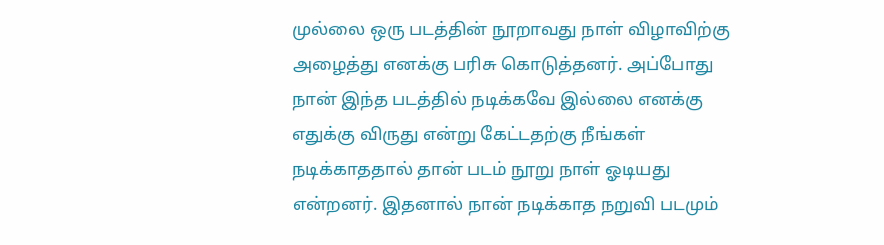முல்லை ஒரு படத்தின் நூறாவது நாள் விழாவிற்கு அழைத்து எனக்கு பரிசு கொடுத்தனர். அப்போது நான் இந்த படத்தில் நடிக்கவே இல்லை எனக்கு எதுக்கு விருது என்று கேட்டதற்கு நீங்கள் நடிக்காததால் தான் படம் நூறு நாள் ஓடியது என்றனர். இதனால் நான் நடிக்காத நறுவி படமும்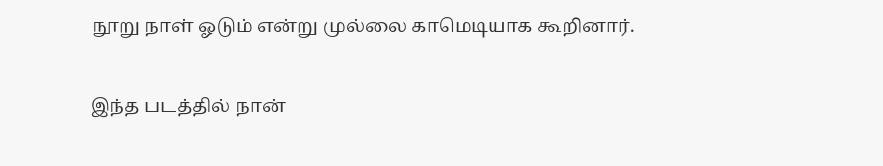நூறு நாள் ஓடும் என்று முல்லை காமெடியாக கூறினார்.

இந்த படத்தில் நான்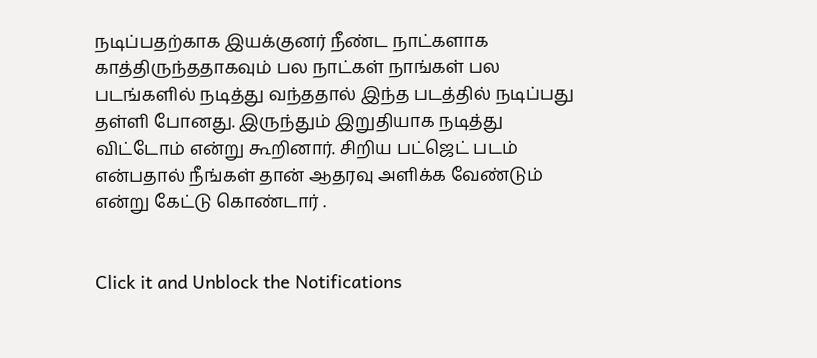நடிப்பதற்காக இயக்குனர் நீண்ட நாட்களாக காத்திருந்ததாகவும் பல நாட்கள் நாங்கள் பல படங்களில் நடித்து வந்ததால் இந்த படத்தில் நடிப்பது தள்ளி போனது. இருந்தும் இறுதியாக நடித்து விட்டோம் என்று கூறினார். சிறிய பட்ஜெட் படம் என்பதால் நீங்கள் தான் ஆதரவு அளிக்க வேண்டும் என்று கேட்டு கொண்டார் .


Click it and Unblock the Notifications